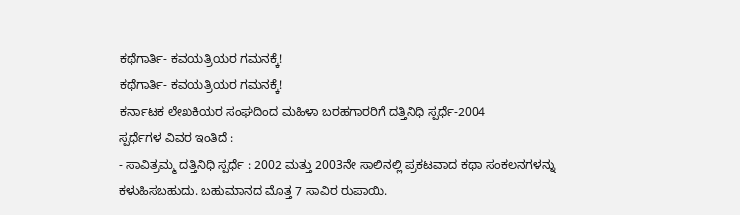ಕಥೆಗಾರ್ತಿ- ಕವಯತ್ರಿಯರ ಗಮನಕ್ಕೆ!
ಕಥೆಗಾರ್ತಿ- ಕವಯತ್ರಿಯರ ಗಮನಕ್ಕೆ!
ಕರ್ನಾಟಕ ಲೇಖಕಿಯರ ಸಂಘದಿಂದ ಮಹಿಳಾ ಬರಹಗಾರರಿಗೆ ದತ್ತಿನಿಧಿ ಸ್ಪರ್ಧೆ-2004
ಸ್ಪರ್ಧೆಗಳ ವಿವರ ಇಂತಿದೆ :
- ಸಾವಿತ್ರಮ್ಮ ದತ್ತಿನಿಧಿ ಸ್ಪರ್ಧೆ : 2002 ಮತ್ತು 2003ನೇ ಸಾಲಿನಲ್ಲಿ ಪ್ರಕಟವಾದ ಕಥಾ ಸಂಕಲನಗಳನ್ನು ಕಳುಹಿಸಬಹುದು. ಬಹುಮಾನದ ಮೊತ್ತ 7 ಸಾವಿರ ರುಪಾಯಿ.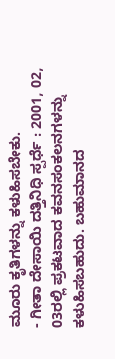ಮೂರು ಕೃತಿಗಳನ್ನು ಕಳುಹಿಸಬೇಕು.
- ಗೀತಾ ದೇಸಾಯಿ ದತ್ತಿನಿಧಿ ಸ್ಪರ್ಧೆ : 2001, 02, 03ರಲ್ಲಿ ಪ್ರಕಟವಾದ ಕವನಸಂಕಲನಗಳನ್ನು ಕಳುಹಿಸಬಹುದು. ಬಹುಮಾನದ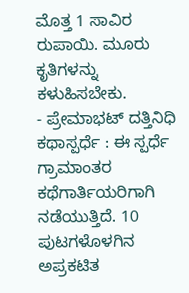ಮೊತ್ತ 1 ಸಾವಿರ ರುಪಾಯಿ. ಮೂರು ಕೃತಿಗಳನ್ನು ಕಳುಹಿಸಬೇಕು.
- ಪ್ರೇಮಾಭಟ್ ದತ್ತಿನಿಧಿ ಕಥಾಸ್ಪರ್ಧೆ : ಈ ಸ್ಪರ್ಧೆ ಗ್ರಾಮಾಂತರ ಕಥೆಗಾರ್ತಿಯರಿಗಾಗಿ ನಡೆಯುತ್ತಿದೆ. 10 ಪುಟಗಳೊಳಗಿನ ಅಪ್ರಕಟಿತ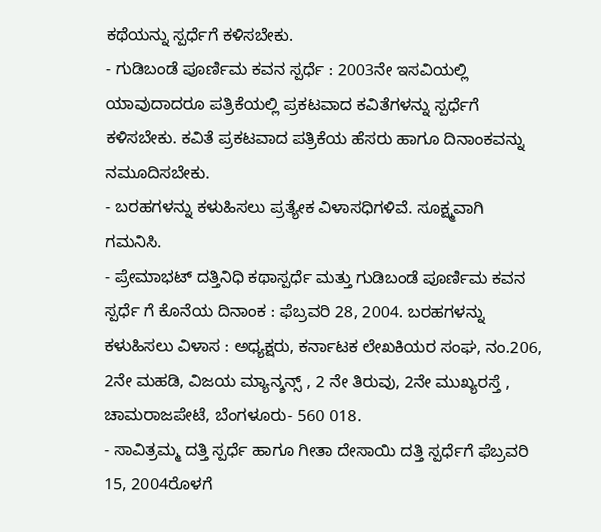ಕಥೆಯನ್ನು ಸ್ಪರ್ಧೆಗೆ ಕಳಿಸಬೇಕು.
- ಗುಡಿಬಂಡೆ ಪೂರ್ಣಿಮ ಕವನ ಸ್ಪರ್ಧೆ : 2003ನೇ ಇಸವಿಯಲ್ಲಿ ಯಾವುದಾದರೂ ಪತ್ರಿಕೆಯಲ್ಲಿ ಪ್ರಕಟವಾದ ಕವಿತೆಗಳನ್ನು ಸ್ಪರ್ಧೆಗೆ ಕಳಿಸಬೇಕು. ಕವಿತೆ ಪ್ರಕಟವಾದ ಪತ್ರಿಕೆಯ ಹೆಸರು ಹಾಗೂ ದಿನಾಂಕವನ್ನು ನಮೂದಿಸಬೇಕು.
- ಬರಹಗಳನ್ನು ಕಳುಹಿಸಲು ಪ್ರತ್ಯೇಕ ವಿಳಾಸಧಿಗಳಿವೆ. ಸೂಕ್ಷ್ಮವಾಗಿ ಗಮನಿಸಿ.
- ಪ್ರೇಮಾಭಟ್ ದತ್ತಿನಿಧಿ ಕಥಾಸ್ಪರ್ಧೆ ಮತ್ತು ಗುಡಿಬಂಡೆ ಪೂರ್ಣಿಮ ಕವನ ಸ್ಪರ್ಧೆ ಗೆ ಕೊನೆಯ ದಿನಾಂಕ : ಫೆಬ್ರವರಿ 28, 2004. ಬರಹಗಳನ್ನು ಕಳುಹಿಸಲು ವಿಳಾಸ : ಅಧ್ಯಕ್ಷರು, ಕರ್ನಾಟಕ ಲೇಖಕಿಯರ ಸಂಘ, ನಂ.206, 2ನೇ ಮಹಡಿ, ವಿಜಯ ಮ್ಯಾನ್ಶನ್ಸ್ , 2 ನೇ ತಿರುವು, 2ನೇ ಮುಖ್ಯರಸ್ತೆ , ಚಾಮರಾಜಪೇಟೆ, ಬೆಂಗಳೂರು- 560 018.
- ಸಾವಿತ್ರಮ್ಮ ದತ್ತಿ ಸ್ಪರ್ಧೆ ಹಾಗೂ ಗೀತಾ ದೇಸಾಯಿ ದತ್ತಿ ಸ್ಪರ್ಧೆಗೆ ಫೆಬ್ರವರಿ 15, 2004ರೊಳಗೆ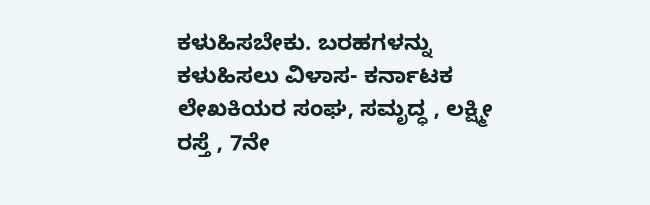ಕಳುಹಿಸಬೇಕು. ಬರಹಗಳನ್ನು ಕಳುಹಿಸಲು ವಿಳಾಸ- ಕರ್ನಾಟಕ ಲೇಖಕಿಯರ ಸಂಘ, ಸಮೃದ್ಧ , ಲಕ್ಷ್ಮೀ ರಸ್ತೆ , 7ನೇ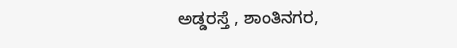ಅಡ್ಡರಸ್ತೆ , ಶಾಂತಿನಗರ,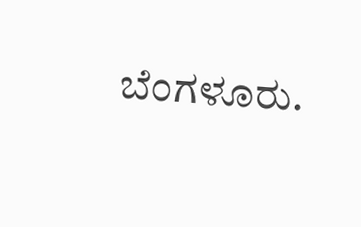ಬೆಂಗಳೂರು.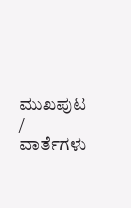ಮುಖಪುಟ / ವಾರ್ತೆಗಳು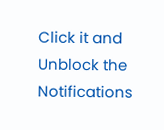Click it and Unblock the Notifications